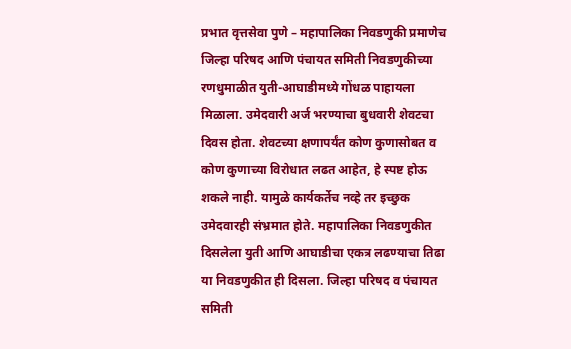प्रभात वृत्तसेवा पुणे – महापालिका निवडणुकी प्रमाणेच जिल्हा परिषद आणि पंचायत समिती निवडणुकीच्या रणधुमाळीत युती-आघाडीमध्ये गोंधळ पाहायला मिळाला. उमेदवारी अर्ज भरण्याचा बुधवारी शेवटचा दिवस होता. शेवटच्या क्षणापर्यंत कोण कुणासोबत व कोण कुणाच्या विरोधात लढत आहेत, हे स्पष्ट होऊ शकले नाही. यामुळे कार्यकर्तेच नव्हे तर इच्छुक उमेदवारही संभ्रमात होते. महापालिका निवडणुकीत दिसलेला युती आणि आघाडीचा एकत्र लढण्याचा तिढा या निवडणुकीत ही दिसला. जिल्हा परिषद व पंचायत समिती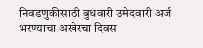निवडणुकीसाठी बुधवारी उमेदवारी अर्ज भरण्याचा अखेरचा दिवस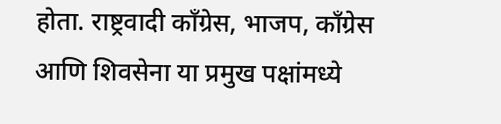होता. राष्ट्रवादी काँग्रेस, भाजप, काँग्रेस आणि शिवसेना या प्रमुख पक्षांमध्ये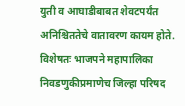युती व आघाडीबाबत शेवटपर्यंत अनिश्चिततेचे वातावरण कायम होते. विशेषतः भाजपने महापालिका निवडणुकीप्रमाणेच जिल्हा परिषद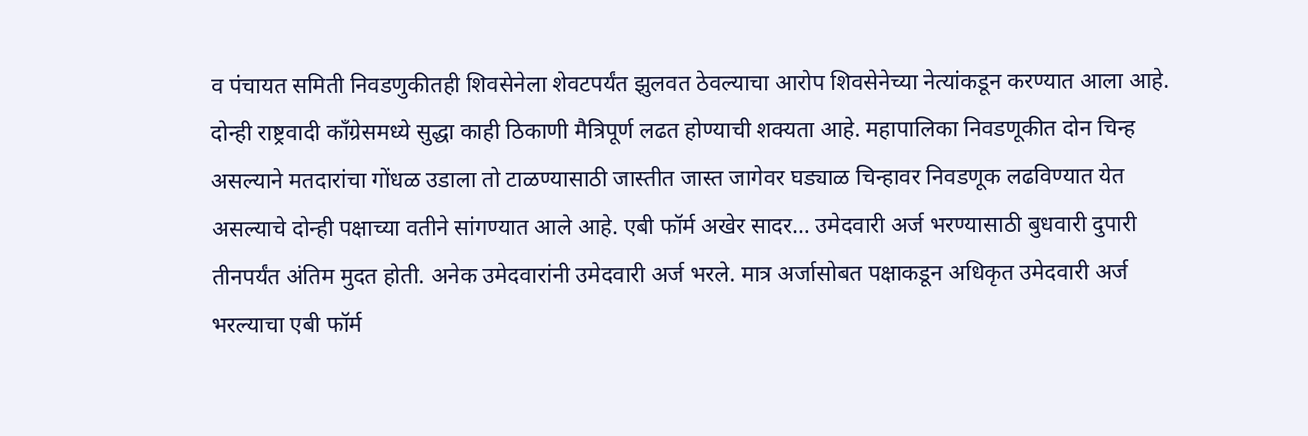व पंचायत समिती निवडणुकीतही शिवसेनेला शेवटपर्यंत झुलवत ठेवल्याचा आरोप शिवसेनेच्या नेत्यांकडून करण्यात आला आहे. दोन्ही राष्ट्रवादी काँग्रेसमध्ये सुद्धा काही ठिकाणी मैत्रिपूर्ण लढत होण्याची शक्यता आहे. महापालिका निवडणूकीत दोन चिन्ह असल्याने मतदारांचा गोंधळ उडाला तो टाळण्यासाठी जास्तीत जास्त जागेवर घड्याळ चिन्हावर निवडणूक लढविण्यात येत असल्याचे दोन्ही पक्षाच्या वतीने सांगण्यात आले आहे. एबी फॉर्म अखेर सादर… उमेदवारी अर्ज भरण्यासाठी बुधवारी दुपारी तीनपर्यंत अंतिम मुदत होती. अनेक उमेदवारांनी उमेदवारी अर्ज भरले. मात्र अर्जासोबत पक्षाकडून अधिकृत उमेदवारी अर्ज भरल्याचा एबी फॉर्म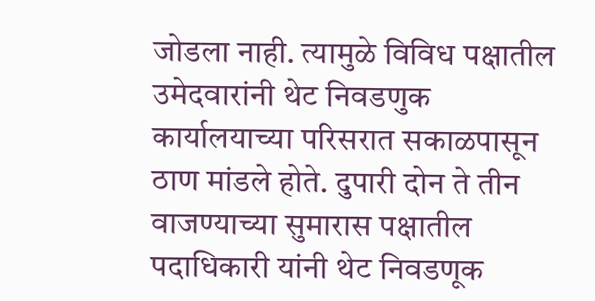जोडला नाही. त्यामुळे विविध पक्षातील उमेदवारांनी थेट निवडणुक कार्यालयाच्या परिसरात सकाळपासून ठाण मांडले होते. दुपारी दोन ते तीन वाजण्याच्या सुमारास पक्षातील पदाधिकारी यांनी थेट निवडणूक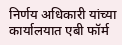निर्णय अधिकारी यांच्या कार्यालयात एबी फॉर्म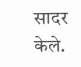सादर केले.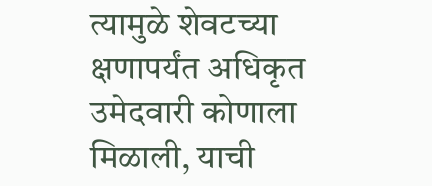त्यामुळे शेवटच्या क्षणापर्यंत अधिकृत उमेदवारी कोणाला मिळाली, याची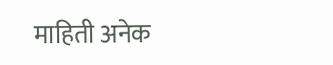माहिती अनेक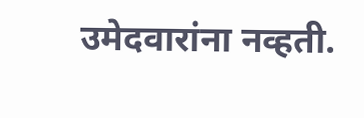उमेदवारांना नव्हती.